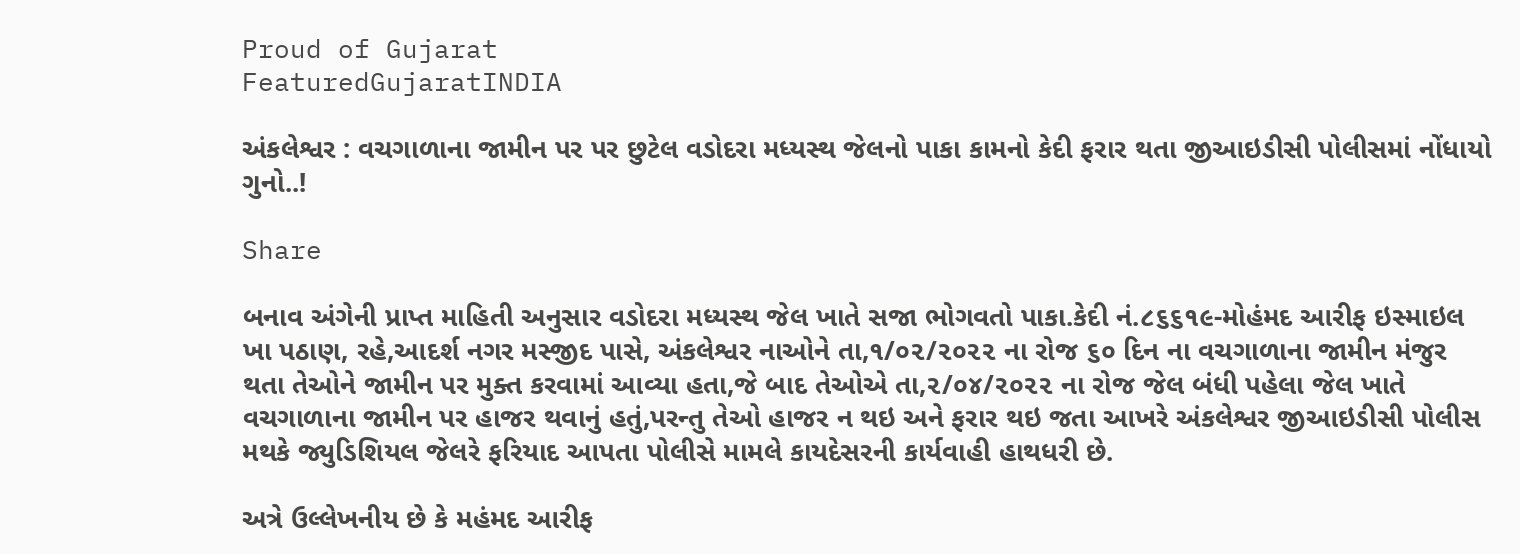Proud of Gujarat
FeaturedGujaratINDIA

અંકલેશ્વર : વચગાળાના જામીન પર પર છુટેલ વડોદરા મધ્યસ્થ જેલનો પાકા કામનો કેદી ફરાર થતા જીઆઇડીસી પોલીસમાં નોંધાયો ગુનો..!

Share

બનાવ અંગેની પ્રાપ્ત માહિતી અનુસાર વડોદરા મધ્યસ્થ જેલ ખાતે સજા ભોગવતો પાકા.કેદી નં.૮૬૬૧૯-મોહંમદ આરીફ ઇસ્માઇલ ખા પઠાણ, રહે,આદર્શ નગર મસ્જીદ પાસે, અંકલેશ્વર નાઓને તા,૧/૦૨/૨૦૨૨ ના રોજ ૬૦ દિન ના વચગાળાના જામીન મંજુર થતા તેઓને જામીન પર મુક્ત કરવામાં આવ્યા હતા,જે બાદ તેઓએ તા,૨/૦૪/૨૦૨૨ ના રોજ જેલ બંધી પહેલા જેલ ખાતે વચગાળાના જામીન પર હાજર થવાનું હતું,પરન્તુ તેઓ હાજર ન થઇ અને ફરાર થઇ જતા આખરે અંકલેશ્વર જીઆઇડીસી પોલીસ મથકે જ્યુડિશિયલ જેલરે ફરિયાદ આપતા પોલીસે મામલે કાયદેસરની કાર્યવાહી હાથધરી છે.

અત્રે ઉલ્લેખનીય છે કે મહંમદ આરીફ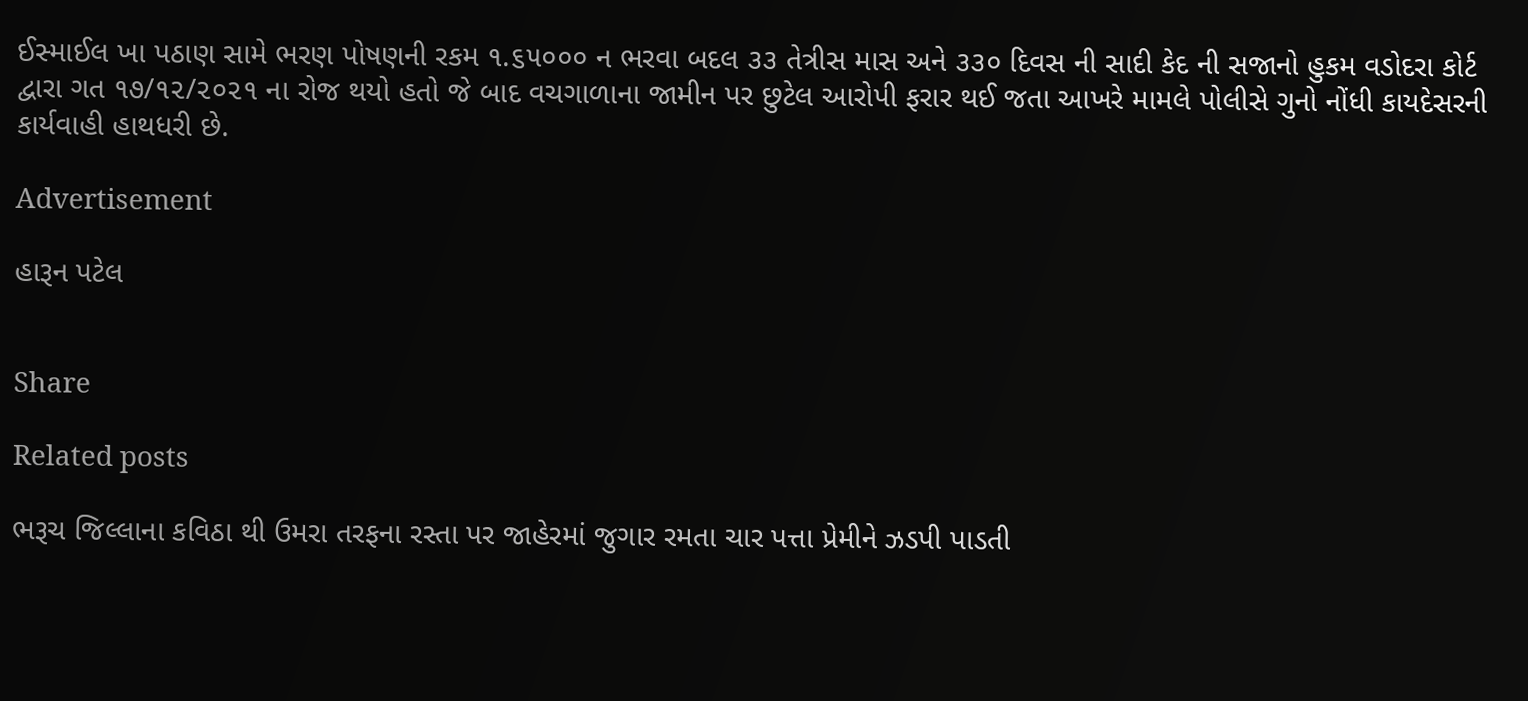ઈસ્માઈલ ખા પઠાણ સામે ભરણ પોષણની રકમ ૧.૬૫૦૦૦ ન ભરવા બદલ ૩૩ તેત્રીસ માસ અને ૩૩૦ દિવસ ની સાદી કેદ ની સજાનો હુકમ વડોદરા કોર્ટ દ્વારા ગત ૧૭/૧૨/૨૦૨૧ ના રોજ થયો હતો જે બાદ વચગાળાના જામીન પર છુટેલ આરોપી ફરાર થઈ જતા આખરે મામલે પોલીસે ગુનો નોંધી કાયદેસરની કાર્યવાહી હાથધરી છે.

Advertisement

હારૂન પટેલ


Share

Related posts

ભરૂચ જિલ્લાના કવિઠા થી ઉમરા તરફના રસ્તા પર જાહેરમાં જુગાર રમતા ચાર પત્તા પ્રેમીને ઝડપી પાડતી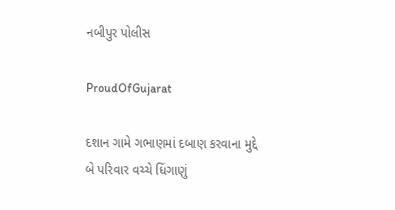નબીપુર પોલીસ

ProudOfGujarat

દશાન ગામે ગભાણમાં દબાણ કરવાના મુદ્દે બે પરિવાર વચ્ચે ધિંગાણું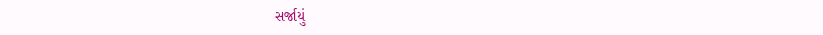સર્જાયું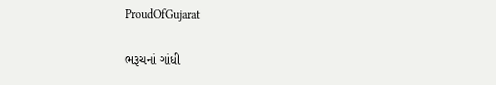ProudOfGujarat

ભરૂચનાં ગાંધી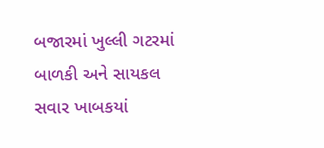બજારમાં ખુલ્લી ગટરમાં બાળકી અને સાયકલ સવાર ખાબકયાં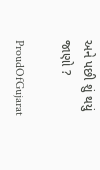અને પછી શું થયું જાણો ?

ProudOfGujarat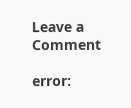Leave a Comment

error: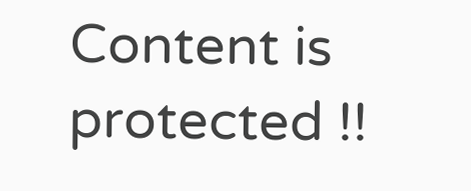Content is protected !!